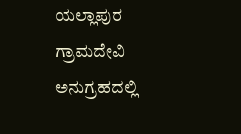ಯಲ್ಲಾಪುರ ಗ್ರಾಮದೇವಿ ಅನುಗ್ರಹದಲ್ಲಿ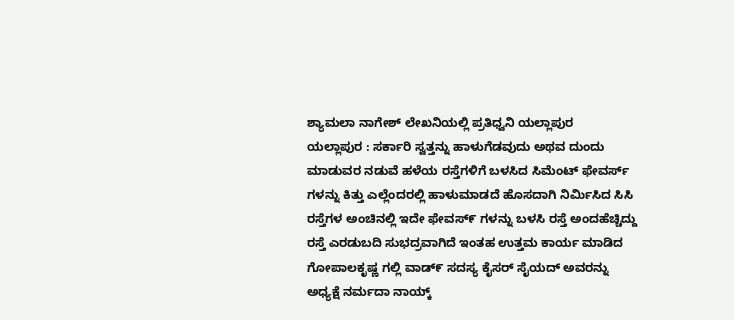ಶ್ಯಾಮಲಾ ನಾಗೇಶ್ ಲೇಖನಿಯಲ್ಲಿ ಪ್ರತಿಧ್ವನಿ ಯಲ್ಲಾಪುರ
ಯಲ್ಲಾಪುರ : ಸರ್ಕಾರಿ ಸ್ವತ್ತನ್ನು ಹಾಳುಗೆಡವುದು ಅಥವ ದುಂದು ಮಾಡುವರ ನಡುವೆ ಹಳೆಯ ರಸ್ತೆಗಳಿಗೆ ಬಳಸಿದ ಸಿಮೆಂಟ್ ಫೇವರ್ಸ್ ಗಳನ್ನು ಕಿತ್ತು ಎಲ್ಲೆಂದರಲ್ಲಿ ಹಾಳುಮಾಡದೆ ಹೊಸದಾಗಿ ನಿರ್ಮಿಸಿದ ಸಿಸಿ ರಸ್ತೆಗಳ ಅಂಚಿನಲ್ಲಿ ಇದೇ ಫೇವಸ್೯ ಗಳನ್ನು ಬಳಸಿ ರಸ್ತೆ ಅಂದಹೆಚ್ಚಿದ್ದು ರಸ್ತೆ ಎರಡುಬದಿ ಸುಭದ್ರವಾಗಿದೆ ಇಂತಹ ಉತ್ತಮ ಕಾರ್ಯ ಮಾಡಿದ ಗೋಪಾಲಕೃಷ್ಣ ಗಲ್ಲಿ ವಾಡ್೯ ಸದಸ್ಯ ಕೈಸರ್ ಸೈಯದ್ ಅವರನ್ನು ಅಧ್ಯಕ್ಷೆ ನರ್ಮದಾ ನಾಯ್ಕ್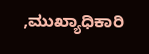,ಮುಖ್ಯಾಧಿಕಾರಿ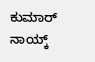ಕುಮಾರ್ ನಾಯ್ಕ್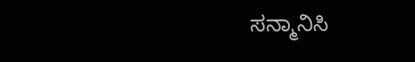ಸನ್ಮಾನಿಸಿ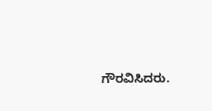ಗೌರವಿಸಿದರು.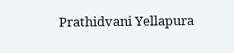Prathidvani Yellapura